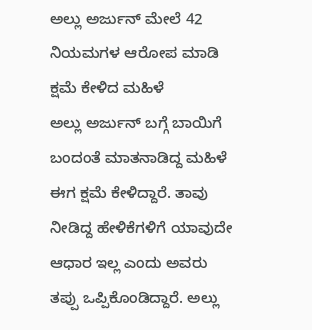ಅಲ್ಲು ಅರ್ಜುನ್ ಮೇಲೆ 42 ನಿಯಮಗಳ ಆರೋಪ ಮಾಡಿ ಕ್ಷಮೆ ಕೇಳಿದ ಮಹಿಳೆ
ಅಲ್ಲು ಅರ್ಜುನ್ ಬಗ್ಗೆ ಬಾಯಿಗೆ ಬಂದಂತೆ ಮಾತನಾಡಿದ್ದ ಮಹಿಳೆ ಈಗ ಕ್ಷಮೆ ಕೇಳಿದ್ದಾರೆ. ತಾವು ನೀಡಿದ್ದ ಹೇಳಿಕೆಗಳಿಗೆ ಯಾವುದೇ ಆಧಾರ ಇಲ್ಲ ಎಂದು ಅವರು ತಪ್ಪು ಒಪ್ಪಿಕೊಂಡಿದ್ದಾರೆ. ಅಲ್ಲು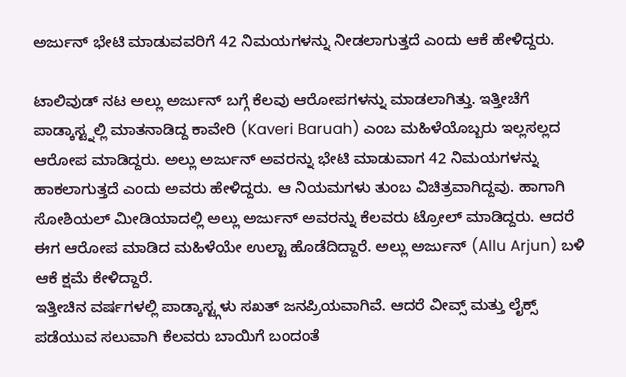ಅರ್ಜುನ್ ಭೇಟಿ ಮಾಡುವವರಿಗೆ 42 ನಿಮಯಗಳನ್ನು ನೀಡಲಾಗುತ್ತದೆ ಎಂದು ಆಕೆ ಹೇಳಿದ್ದರು.

ಟಾಲಿವುಡ್ ನಟ ಅಲ್ಲು ಅರ್ಜುನ್ ಬಗ್ಗೆ ಕೆಲವು ಆರೋಪಗಳನ್ನು ಮಾಡಲಾಗಿತ್ತು. ಇತ್ತೀಚೆಗೆ ಪಾಡ್ಕಾಸ್ಟ್ನಲ್ಲಿ ಮಾತನಾಡಿದ್ದ ಕಾವೇರಿ (Kaveri Baruah) ಎಂಬ ಮಹಿಳೆಯೊಬ್ಬರು ಇಲ್ಲಸಲ್ಲದ ಆರೋಪ ಮಾಡಿದ್ದರು. ಅಲ್ಲು ಅರ್ಜುನ್ ಅವರನ್ನು ಭೇಟಿ ಮಾಡುವಾಗ 42 ನಿಮಯಗಳನ್ನು ಹಾಕಲಾಗುತ್ತದೆ ಎಂದು ಅವರು ಹೇಳಿದ್ದರು. ಆ ನಿಯಮಗಳು ತುಂಬ ವಿಚಿತ್ರವಾಗಿದ್ದವು. ಹಾಗಾಗಿ ಸೋಶಿಯಲ್ ಮೀಡಿಯಾದಲ್ಲಿ ಅಲ್ಲು ಅರ್ಜುನ್ ಅವರನ್ನು ಕೆಲವರು ಟ್ರೋಲ್ ಮಾಡಿದ್ದರು. ಆದರೆ ಈಗ ಆರೋಪ ಮಾಡಿದ ಮಹಿಳೆಯೇ ಉಲ್ಟಾ ಹೊಡೆದಿದ್ದಾರೆ. ಅಲ್ಲು ಅರ್ಜುನ್ (Allu Arjun) ಬಳಿ ಆಕೆ ಕ್ಷಮೆ ಕೇಳಿದ್ದಾರೆ.
ಇತ್ತೀಚಿನ ವರ್ಷಗಳಲ್ಲಿ ಪಾಡ್ಕಾಸ್ಟ್ಗಳು ಸಖತ್ ಜನಪ್ರಿಯವಾಗಿವೆ. ಆದರೆ ವೀವ್ಸ್ ಮತ್ತು ಲೈಕ್ಸ್ ಪಡೆಯುವ ಸಲುವಾಗಿ ಕೆಲವರು ಬಾಯಿಗೆ ಬಂದಂತೆ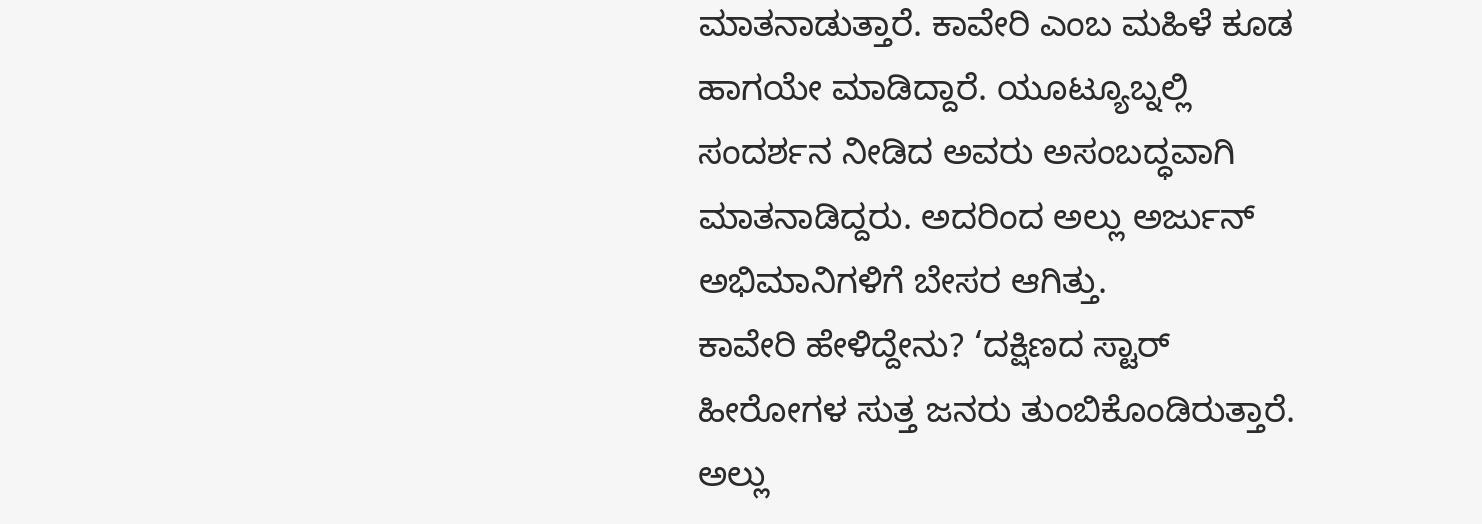ಮಾತನಾಡುತ್ತಾರೆ. ಕಾವೇರಿ ಎಂಬ ಮಹಿಳೆ ಕೂಡ ಹಾಗಯೇ ಮಾಡಿದ್ದಾರೆ. ಯೂಟ್ಯೂಬ್ನಲ್ಲಿ ಸಂದರ್ಶನ ನೀಡಿದ ಅವರು ಅಸಂಬದ್ಧವಾಗಿ ಮಾತನಾಡಿದ್ದರು. ಅದರಿಂದ ಅಲ್ಲು ಅರ್ಜುನ್ ಅಭಿಮಾನಿಗಳಿಗೆ ಬೇಸರ ಆಗಿತ್ತು.
ಕಾವೇರಿ ಹೇಳಿದ್ದೇನು? ‘ದಕ್ಷಿಣದ ಸ್ಟಾರ್ ಹೀರೋಗಳ ಸುತ್ತ ಜನರು ತುಂಬಿಕೊಂಡಿರುತ್ತಾರೆ. ಅಲ್ಲು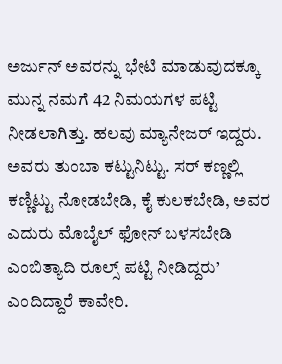ಅರ್ಜುನ್ ಅವರನ್ನು ಭೇಟಿ ಮಾಡುವುದಕ್ಕೂ ಮುನ್ನ ನಮಗೆ 42 ನಿಮಯಗಳ ಪಟ್ಟಿ ನೀಡಲಾಗಿತ್ತು. ಹಲವು ಮ್ಯಾನೇಜರ್ ಇದ್ದರು. ಅವರು ತುಂಬಾ ಕಟ್ಟುನಿಟ್ಟು. ಸರ್ ಕಣ್ಣಲ್ಲಿ ಕಣ್ಣಿಟ್ಟು ನೋಡಬೇಡಿ, ಕೈ ಕುಲಕಬೇಡಿ, ಅವರ ಎದುರು ಮೊಬೈಲ್ ಫೋನ್ ಬಳಸಬೇಡಿ ಎಂಬಿತ್ಯಾದಿ ರೂಲ್ಸ್ ಪಟ್ಟಿ ನೀಡಿದ್ದರು’ ಎಂದಿದ್ದಾರೆ ಕಾವೇರಿ.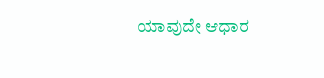ಯಾವುದೇ ಆಧಾರ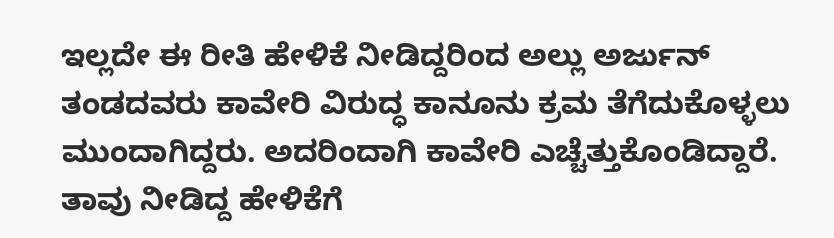ಇಲ್ಲದೇ ಈ ರೀತಿ ಹೇಳಿಕೆ ನೀಡಿದ್ದರಿಂದ ಅಲ್ಲು ಅರ್ಜುನ್ ತಂಡದವರು ಕಾವೇರಿ ವಿರುದ್ಧ ಕಾನೂನು ಕ್ರಮ ತೆಗೆದುಕೊಳ್ಳಲು ಮುಂದಾಗಿದ್ದರು. ಅದರಿಂದಾಗಿ ಕಾವೇರಿ ಎಚ್ಚೆತ್ತುಕೊಂಡಿದ್ದಾರೆ. ತಾವು ನೀಡಿದ್ದ ಹೇಳಿಕೆಗೆ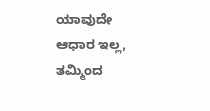ಯಾವುದೇ ಆಧಾರ ಇಲ್ಲ, ತಮ್ಮಿಂದ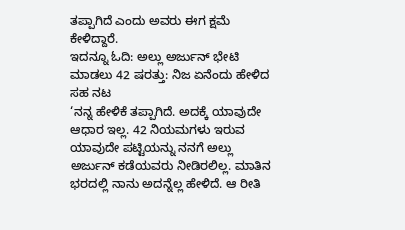ತಪ್ಪಾಗಿದೆ ಎಂದು ಅವರು ಈಗ ಕ್ಷಮೆ ಕೇಳಿದ್ದಾರೆ.
ಇದನ್ನೂ ಓದಿ: ಅಲ್ಲು ಅರ್ಜುನ್ ಭೇಟಿ ಮಾಡಲು 42 ಷರತ್ತು: ನಿಜ ಏನೆಂದು ಹೇಳಿದ ಸಹ ನಟ
‘ನನ್ನ ಹೇಳಿಕೆ ತಪ್ಪಾಗಿದೆ. ಅದಕ್ಕೆ ಯಾವುದೇ ಆಧಾರ ಇಲ್ಲ. 42 ನಿಯಮಗಳು ಇರುವ ಯಾವುದೇ ಪಟ್ಟಿಯನ್ನು ನನಗೆ ಅಲ್ಲು ಅರ್ಜುನ್ ಕಡೆಯವರು ನೀಡಿರಲಿಲ್ಲ. ಮಾತಿನ ಭರದಲ್ಲಿ ನಾನು ಅದನ್ನೆಲ್ಲ ಹೇಳಿದೆ. ಆ ರೀತಿ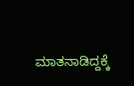ಮಾತನಾಡಿದ್ದಕ್ಕೆ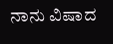ನಾನು ವಿಷಾದ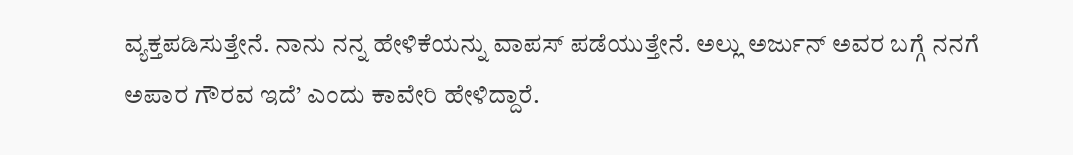ವ್ಯಕ್ತಪಡಿಸುತ್ತೇನೆ. ನಾನು ನನ್ನ ಹೇಳಿಕೆಯನ್ನು ವಾಪಸ್ ಪಡೆಯುತ್ತೇನೆ. ಅಲ್ಲು ಅರ್ಜುನ್ ಅವರ ಬಗ್ಗೆ ನನಗೆ ಅಪಾರ ಗೌರವ ಇದೆ’ ಎಂದು ಕಾವೇರಿ ಹೇಳಿದ್ದಾರೆ.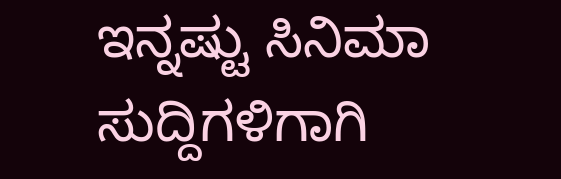ಇನ್ನಷ್ಟು ಸಿನಿಮಾ ಸುದ್ದಿಗಳಿಗಾಗಿ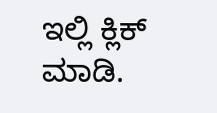ಇಲ್ಲಿ ಕ್ಲಿಕ್ ಮಾಡಿ.